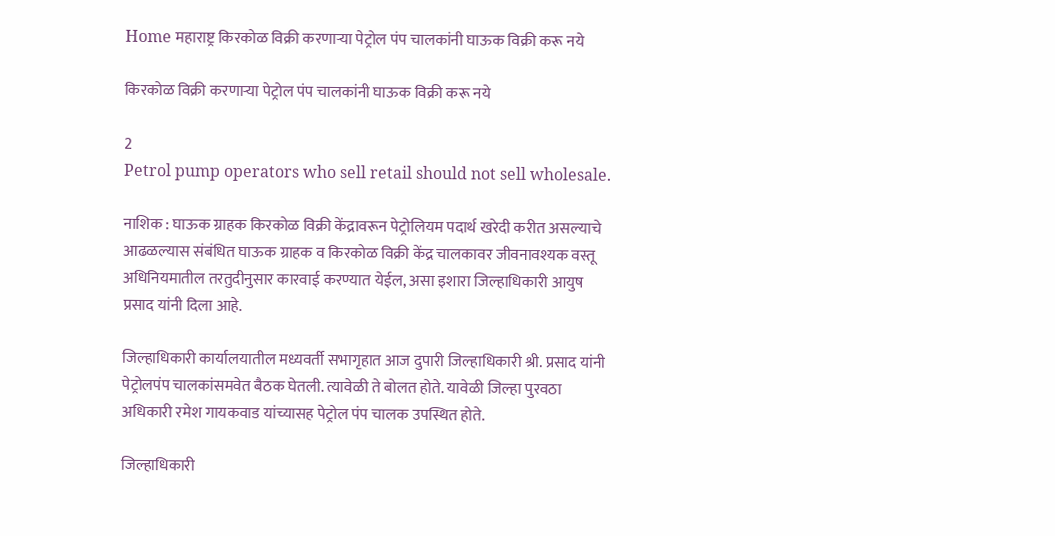Home महाराष्ट्र किरकोळ विक्री करणाऱ्या पेट्रोल पंप चालकांनी घाऊक विक्री करू नये

किरकोळ विक्री करणाऱ्या पेट्रोल पंप चालकांनी घाऊक विक्री करू नये

2
Petrol pump operators who sell retail should not sell wholesale.

नाशिक : घाऊक ग्राहक किरकोळ विक्री केंद्रावरून पेट्रोलियम पदार्थ खरेदी करीत असल्याचे आढळल्यास संबंधित घाऊक ग्राहक व किरकोळ विक्री केंद्र चालकावर जीवनावश्यक वस्तू अधिनियमातील तरतुदीनुसार कारवाई करण्यात येईल, असा इशारा जिल्हाधिकारी आयुष प्रसाद यांनी दिला आहे.

जिल्हाधिकारी कार्यालयातील मध्यवर्ती सभागृहात आज दुपारी जिल्हाधिकारी श्री. प्रसाद यांनी पेट्रोलपंप चालकांसमवेत बैठक घेतली. त्यावेळी ते बोलत होते. यावेळी जिल्हा पुरवठा अधिकारी रमेश गायकवाड यांच्यासह पेट्रोल पंप चालक उपस्थित होते.

जिल्हाधिकारी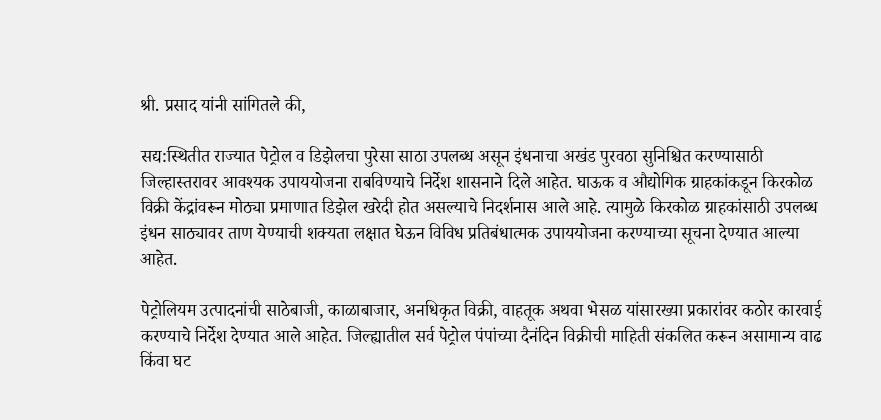श्री. प्रसाद यांनी सांगितले की,

सद्य:स्थितीत राज्यात पेट्रोल व डिझेलचा पुरेसा साठा उपलब्ध असून इंधनाचा अखंड पुरवठा सुनिश्चित करण्यासाठी जिल्हास्तरावर आवश्यक उपाययोजना राबविण्याचे निर्देश शासनाने दिले आहेत. घाऊक व औद्योगिक ग्राहकांकडून किरकोळ विक्री केंद्रांवरून मोठ्या प्रमाणात डिझेल खरेदी होत असल्याचे निदर्शनास आले आहे. त्यामुळे किरकोळ ग्राहकांसाठी उपलब्ध इंधन साठ्यावर ताण येण्याची शक्यता लक्षात घेऊन विविध प्रतिबंधात्मक उपाययोजना करण्याच्या सूचना देण्यात आल्या आहेत.

पेट्रोलियम उत्पादनांची साठेबाजी, काळाबाजार, अनधिकृत विक्री, वाहतूक अथवा भेसळ यांसारख्या प्रकारांवर कठोर कारवाई करण्याचे निर्देश देण्यात आले आहेत. जिल्ह्यातील सर्व पेट्रोल पंपांच्या दैनंदिन विक्रीची माहिती संकलित करून असामान्य वाढ किंवा घट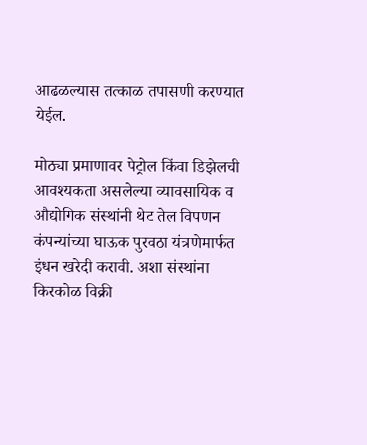आढळल्यास तत्काळ तपासणी करण्यात येईल.

मोठ्या प्रमाणावर पेट्रोल किंवा डिझेलची आवश्यकता असलेल्या व्यावसायिक व औद्योगिक संस्थांनी थेट तेल विपणन कंपन्यांच्या घाऊक पुरवठा यंत्रणेमार्फत इंधन खरेदी करावी. अशा संस्थांना किरकोळ विक्री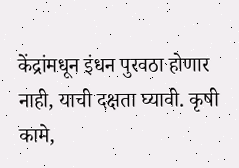केंद्रांमधून इंधन पुरवठा होणार नाही, याची दक्षता घ्यावी. कृषी कामे,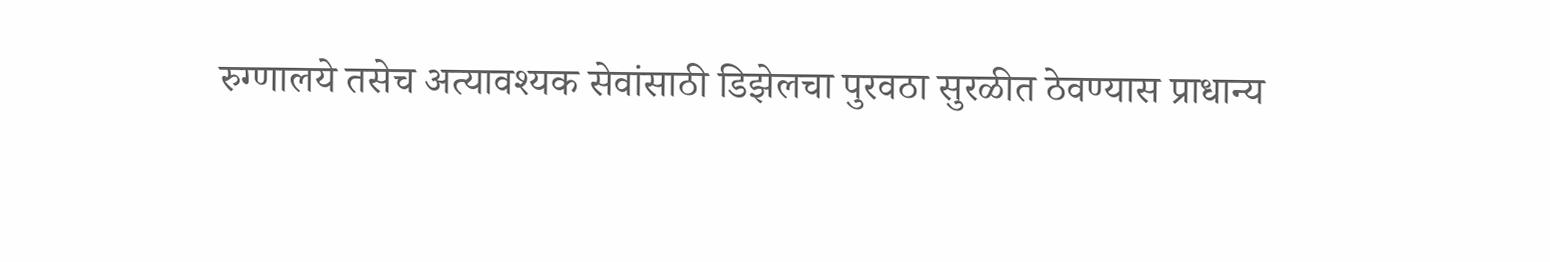रुग्णालये तसेच अत्यावश्यक सेवांसाठी डिझेलचा पुरवठा सुरळीत ठेवण्यास प्राधान्य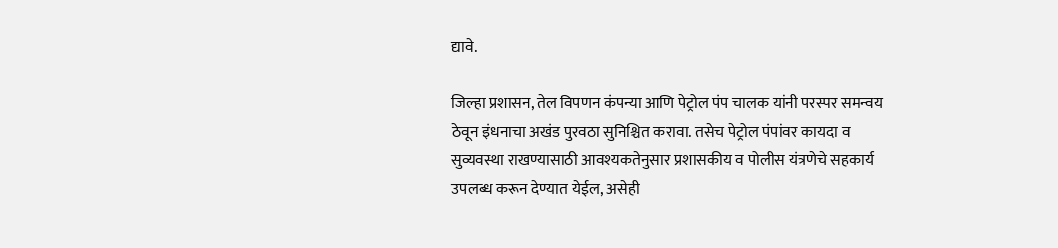द्यावे.

जिल्हा प्रशासन, तेल विपणन कंपन्या आणि पेट्रोल पंप चालक यांनी परस्पर समन्वय ठेवून इंधनाचा अखंड पुरवठा सुनिश्चित करावा. तसेच पेट्रोल पंपांवर कायदा व सुव्यवस्था राखण्यासाठी आवश्यकतेनुसार प्रशासकीय व पोलीस यंत्रणेचे सहकार्य उपलब्ध करून देण्यात येईल, असेही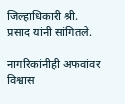जिल्हाधिकारी श्री. प्रसाद यांनी सांगितले.

नागरिकांनीही अफवांवर विश्वास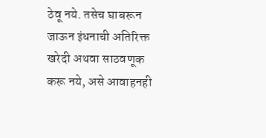ठेवू नये. तसेच घाबरून जाऊन इंधनाची अतिरिक्त खरेदी अथवा साठवणूक करू नये, असे आवाहनही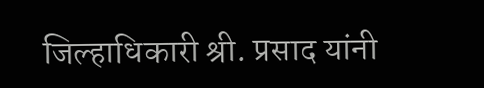जिल्हाधिकारी श्री. प्रसाद यांनी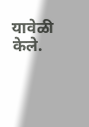यावेळी केले.